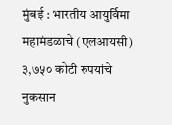मुंबई : भारतीय आयुर्विमा महामंडळाचे (एलआयसी) ३,७५० कोटी रुपयांचे नुकसान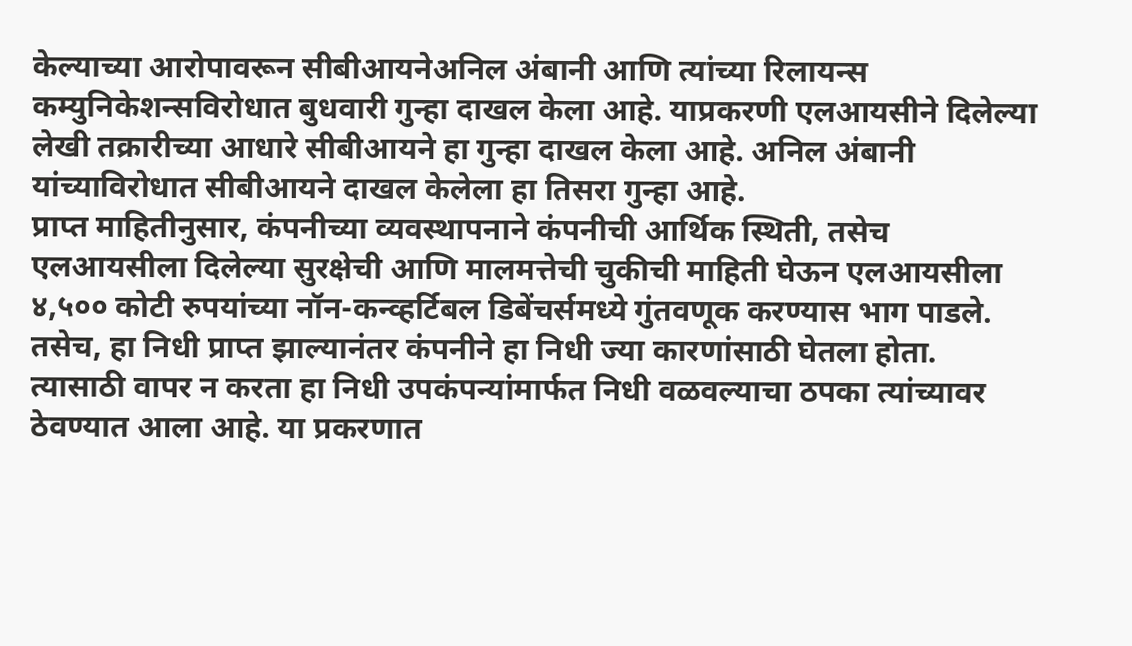केल्याच्या आरोपावरून सीबीआयनेअनिल अंबानी आणि त्यांच्या रिलायन्स कम्युनिकेशन्सविरोधात बुधवारी गुन्हा दाखल केला आहे. याप्रकरणी एलआयसीने दिलेल्या लेखी तक्रारीच्या आधारे सीबीआयने हा गुन्हा दाखल केला आहे. अनिल अंबानी यांच्याविरोधात सीबीआयने दाखल केलेला हा तिसरा गुन्हा आहे.
प्राप्त माहितीनुसार, कंपनीच्या व्यवस्थापनाने कंपनीची आर्थिक स्थिती, तसेच एलआयसीला दिलेल्या सुरक्षेची आणि मालमत्तेची चुकीची माहिती घेऊन एलआयसीला ४,५०० कोटी रुपयांच्या नॉन-कन्व्हर्टिबल डिबेंचर्समध्ये गुंतवणूक करण्यास भाग पाडले. तसेच, हा निधी प्राप्त झाल्यानंतर कंपनीने हा निधी ज्या कारणांसाठी घेतला होता. त्यासाठी वापर न करता हा निधी उपकंपन्यांमार्फत निधी वळवल्याचा ठपका त्यांच्यावर ठेवण्यात आला आहे. या प्रकरणात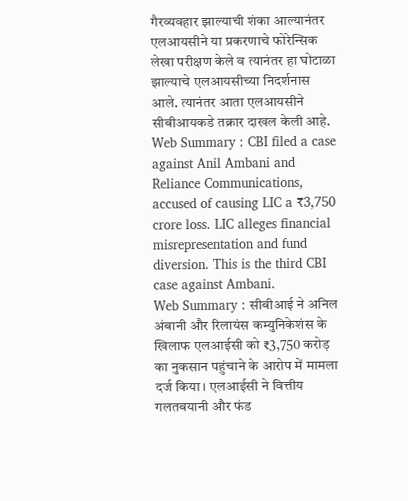गैरव्यवहार झाल्याची शंका आल्यानंतर एलआयसीने या प्रकरणाचे फोरेन्सिक लेखा परीक्षण केले व त्यानंतर हा घोटाळा झाल्याचे एलआयसीच्या निदर्शनास आले. त्यानंतर आता एलआयसीने सीबीआयकडे तक्रार दाखल केली आहे.
Web Summary : CBI filed a case against Anil Ambani and Reliance Communications, accused of causing LIC a ₹3,750 crore loss. LIC alleges financial misrepresentation and fund diversion. This is the third CBI case against Ambani.
Web Summary : सीबीआई ने अनिल अंबानी और रिलायंस कम्युनिकेशंस के खिलाफ एलआईसी को ₹3,750 करोड़ का नुकसान पहुंचाने के आरोप में मामला दर्ज किया। एलआईसी ने वित्तीय गलतबयानी और फंड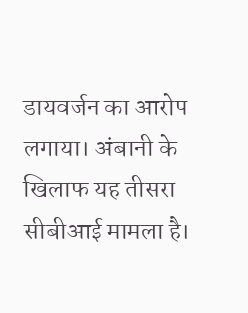डायवर्जन का आरोप लगाया। अंबानी के खिलाफ यह तीसरा सीबीआई मामला है।